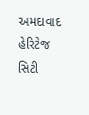અમદાવાદ હેરિટેજ સિટી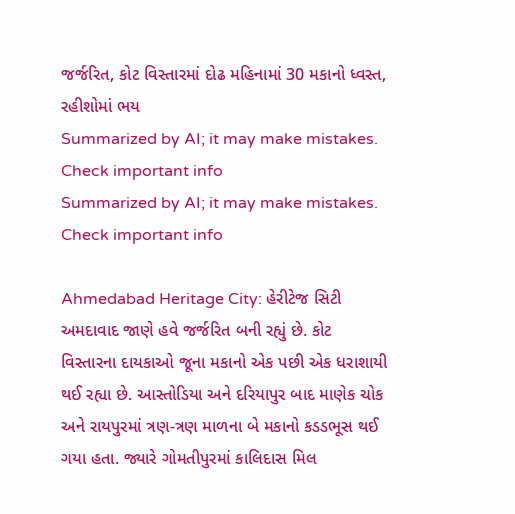જર્જરિત, કોટ વિસ્તારમાં દોઢ મહિનામાં 30 મકાનો ધ્વસ્ત, રહીશોમાં ભય
Summarized by AI; it may make mistakes. Check important info
Summarized by AI; it may make mistakes. Check important info

Ahmedabad Heritage City: હેરીટેજ સિટી અમદાવાદ જાણે હવે જર્જરિત બની રહ્યું છે. કોટ વિસ્તારના દાયકાઓ જૂના મકાનો એક પછી એક ધરાશાયી થઈ રહ્યા છે. આસ્તોડિયા અને દરિયાપુર બાદ માણેક ચોક અને રાયપુરમાં ત્રણ-ત્રણ માળના બે મકાનો કડડભૂસ થઈ ગયા હતા. જ્યારે ગોમતીપુરમાં કાલિદાસ મિલ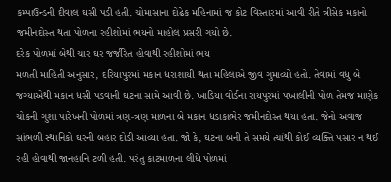કમ્પાઉન્ડની દીવાલ ઘસી પડી હતી. ચોમાસાના દોઢેક મહિનામાં જ કોટ વિસ્તારમાં આવી રીતે ત્રીસેક મકાનો જમીનદોસ્ત થતા પોળના રહીશોમાં ભયનો માહોલ પ્રસરી ગયો છે.
દરેક પોળમાં બેથી ચાર ઘર જર્જરિત હોવાથી રહીશોમાં ભય
મળતી માહિતી અનુસાર, દરિયાપુરમાં મકાન ધરાશાયી થતા મહિલાએ જીવ ગુમાવ્યો હતો. તેવામાં વધુ બે જગ્યાએથી મકાન ધસી પડવાની ઘટના સામે આવી છે. ખાડિયા વોર્ડના રાયપુરમાં પખાલીની પોળ તેમજ માણેક ચોકની ગુશા પારેખની પોળમાં ત્રણ-ત્રણ માળના બે મકાન ધડાકાભેર જમીનદોસ્ત થયા હતા. જેનો અવાજ સાંભળી સ્થાનિકો ઘરની બહાર દોડી આવ્યા હતા. જો કે, ઘટના બની તે સમયે ત્યાંથી કોઈ વ્યક્તિ પસાર ન થઈ રહી હોવાથી જાનહાનિ ટળી હતી. પરંતુ કાટમાળના લીધે પોળમાં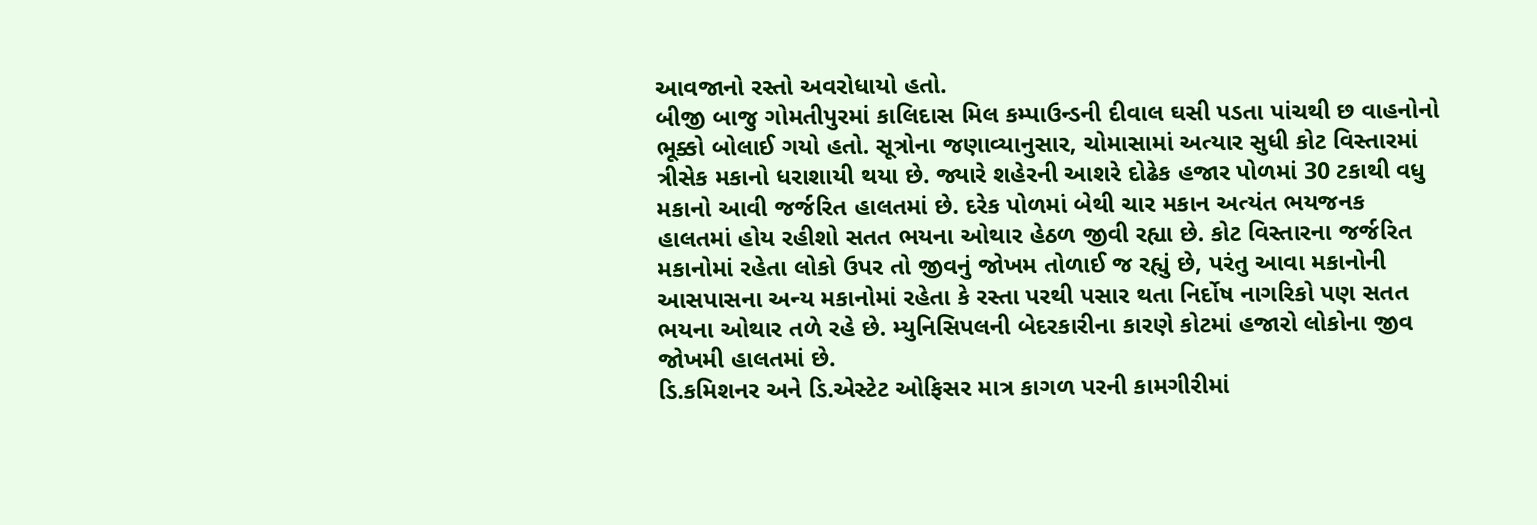આવજાનો રસ્તો અવરોધાયો હતો.
બીજી બાજુ ગોમતીપુરમાં કાલિદાસ મિલ કમ્પાઉન્ડની દીવાલ ઘસી પડતા પાંચથી છ વાહનોનો ભૂક્કો બોલાઈ ગયો હતો. સૂત્રોના જણાવ્યાનુસાર, ચોમાસામાં અત્યાર સુધી કોટ વિસ્તારમાં ત્રીસેક મકાનો ધરાશાયી થયા છે. જ્યારે શહેરની આશરે દોઢેક હજાર પોળમાં 30 ટકાથી વધુ મકાનો આવી જર્જરિત હાલતમાં છે. દરેક પોળમાં બેથી ચાર મકાન અત્યંત ભયજનક હાલતમાં હોય રહીશો સતત ભયના ઓથાર હેઠળ જીવી રહ્યા છે. કોટ વિસ્તારના જર્જરિત મકાનોમાં રહેતા લોકો ઉપર તો જીવનું જોખમ તોળાઈ જ રહ્યું છે, પરંતુ આવા મકાનોની આસપાસના અન્ય મકાનોમાં રહેતા કે રસ્તા પરથી પસાર થતા નિર્દોષ નાગરિકો પણ સતત ભયના ઓથાર તળે રહે છે. મ્યુનિસિપલની બેદરકારીના કારણે કોટમાં હજારો લોકોના જીવ જોખમી હાલતમાં છે.
ડિ.કમિશનર અને ડિ.એસ્ટેટ ઓફિસર માત્ર કાગળ પરની કામગીરીમાં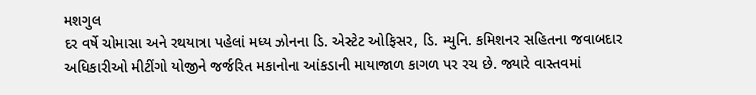મશગુલ
દર વર્ષે ચોમાસા અને રથયાત્રા પહેલાં મધ્ય ઝોનના ડિ. એસ્ટેટ ઓફિસર, ડિ. મ્યુનિ. કમિશનર સહિતના જવાબદાર અધિકારીઓ મીટીંગો યોજીને જર્જરિત મકાનોના આંકડાની માયાજાળ કાગળ પર રચ છે. જ્યારે વાસ્તવમાં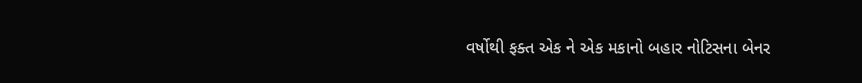વર્ષોથી ફક્ત એક ને એક મકાનો બહાર નોટિસના બેનર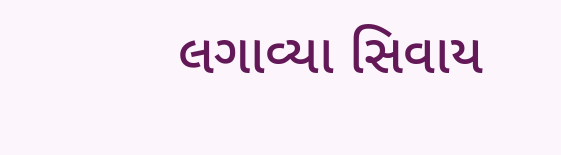લગાવ્યા સિવાય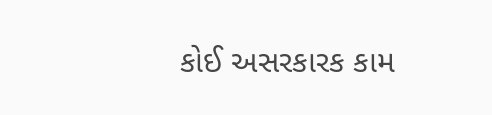કોઈ અસરકારક કામ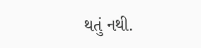થતું નથી.